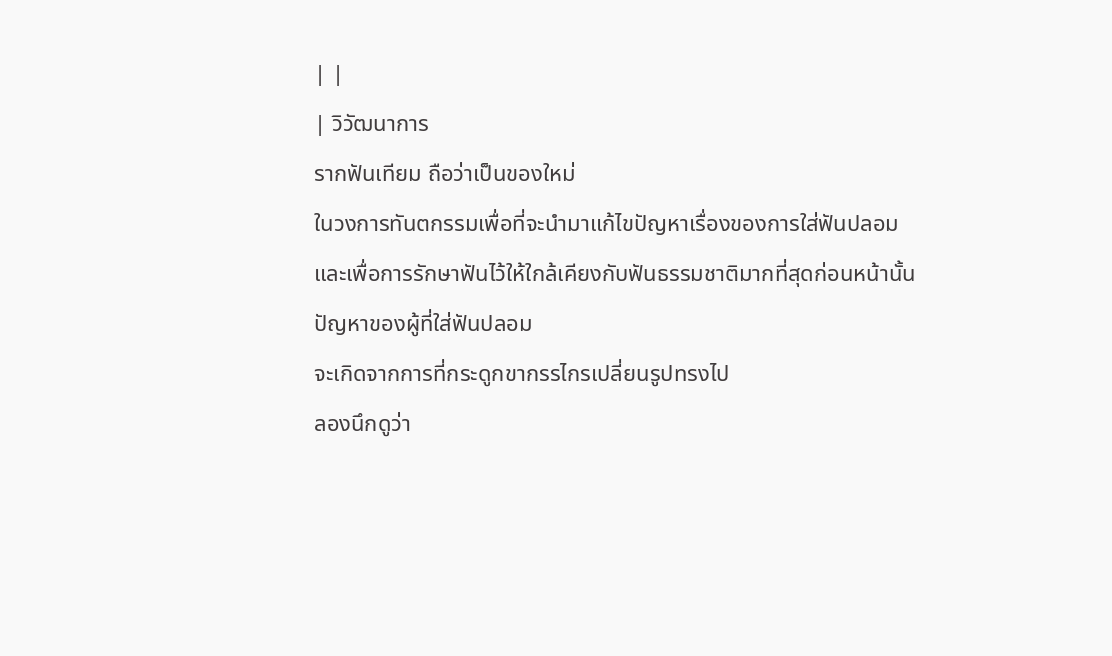| |
| วิวัฒนาการ
รากฟันเทียม ถือว่าเป็นของใหม่
ในวงการทันตกรรมเพื่อที่จะนำมาแก้ไขปัญหาเรื่องของการใส่ฟันปลอม
และเพื่อการรักษาฟันไว้ให้ใกล้เคียงกับฟันธรรมชาติมากที่สุดก่อนหน้านั้น
ปัญหาของผู้ที่ใส่ฟันปลอม
จะเกิดจากการที่กระดูกขากรรไกรเปลี่ยนรูปทรงไป
ลองนึกดูว่า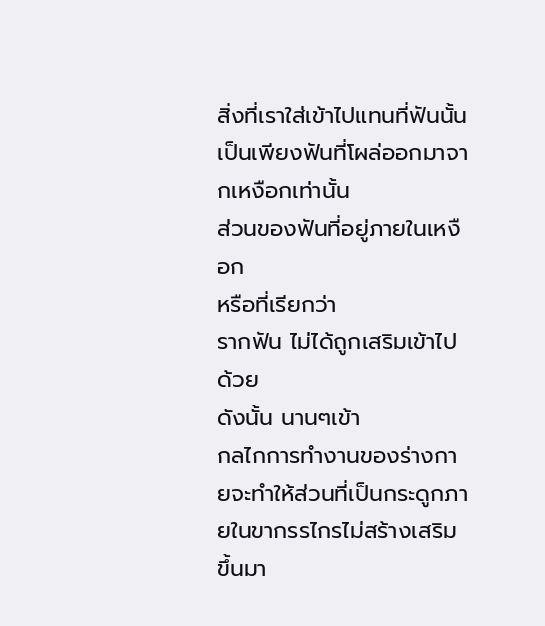สิ่งที่เราใส่เข้าไปแทนที่ฟันนั้น
เป็นเพียงฟันที่โผล่ออกมาจากเหงือกเท่านั้น
ส่วนของฟันที่อยู่ภายในเหงือก
หรือที่เรียกว่า
รากฟัน ไม่ได้ถูกเสริมเข้าไปด้วย
ดังนั้น นานๆเข้า
กลไกการทำงานของร่างกายจะทำให้ส่วนที่เป็นกระดูกภายในขากรรไกรไม่สร้างเสริมขึ้นมา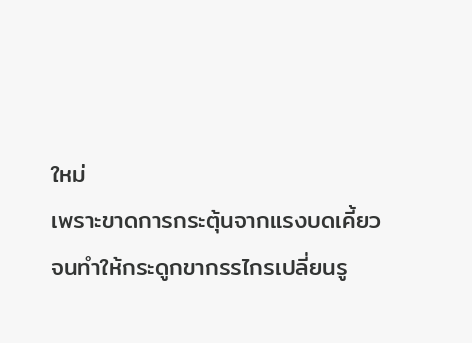ใหม่
เพราะขาดการกระตุ้นจากแรงบดเคี้ยว
จนทำให้กระดูกขากรรไกรเปลี่ยนรู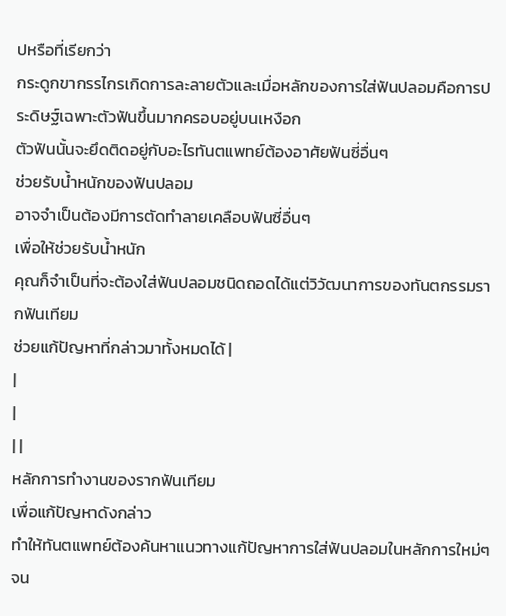ปหรือที่เรียกว่า
กระดูกขากรรไกรเกิดการละลายตัวและเมื่อหลักของการใส่ฟันปลอมคือการประดิษฐ์เฉพาะตัวฟันขึ้นมากครอบอยู่บนเหงือก
ตัวฟันนั้นจะยึดติดอยู่กับอะไรทันตแพทย์ต้องอาศัยฟันซี่อื่นๆ
ช่วยรับน้ำหนักของฟันปลอม
อาจจำเป็นต้องมีการตัดทำลายเคลือบฟันซี่อื่นๆ
เพื่อให้ช่วยรับน้ำหนัก
คุณก็จำเป็นที่จะต้องใส่ฟันปลอมชนิดถอดได้แต่วิวัฒนาการของทันตกรรมรากฟันเทียม
ช่วยแก้ปัญหาที่กล่าวมาทั้งหมดได้ |
|
|
| |
หลักการทำงานของรากฟันเทียม
เพื่อแก้ปัญหาดังกล่าว
ทำให้ทันตแพทย์ต้องค้นหาแนวทางแก้ปัญหาการใส่ฟันปลอมในหลักการใหม่ๆ
จน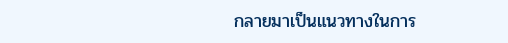กลายมาเป็นแนวทางในการ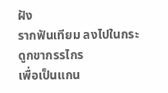ฝัง
รากฟันเทียม ลงไปในกระดูกขากรรไกร
เพื่อเป็นแกน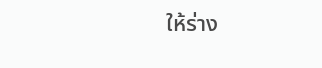ให้ร่าง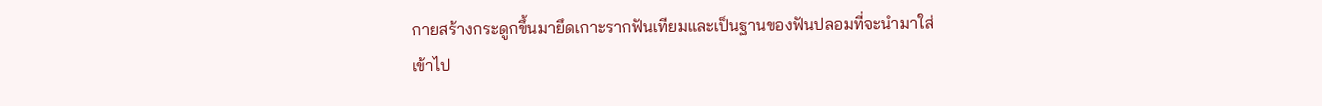กายสร้างกระดูกขึ้นมายึดเกาะรากฟันเทียมและเป็นฐานของฟันปลอมที่จะนำมาใส่
เข้าไป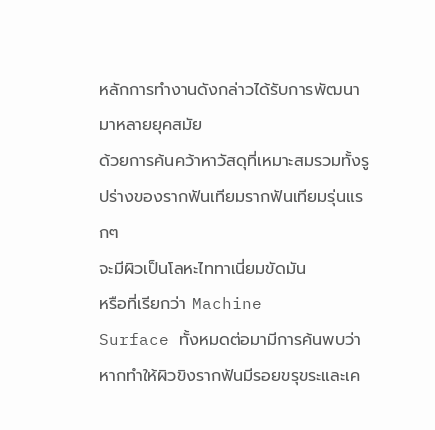หลักการทำงานดังกล่าวได้รับการพัฒนามาหลายยุคสมัย
ด้วยการค้นคว้าหาวัสดุที่เหมาะสมรวมทั้งรูปร่างของรากฟันเทียมรากฟันเทียมรุ่นแรกๆ
จะมีผิวเป็นโลหะไททาเนี่ยมขัดมัน
หรือที่เรียกว่า Machine
Surface ทั้งหมดต่อมามีการค้นพบว่าหากทำให้ผิวขิงรากฟันมีรอยขรุขระและเค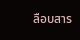ลือบสาร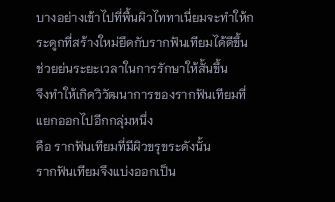บางอย่างเข้าไปที่พื้นผิวไททาเนี่ยมจะทำให้กระดูกที่สร้างใหม่ยึดกับรากฟันเทียมได้ดีขึ้น
ช่วยย่นระยะเวลาในการรักษาให้สั้นขึ้น
จึงทำให้เกิดวิวัฒนาการของรากฟันเทียมที่แยกออกไปอีกกลุ่มหนึ่ง
คือ รากฟันเทียมที่มีผิวขรุขระดังนั้น
รากฟันเทียมจึงแบ่งออกเป็น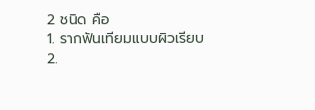2 ชนิด คือ
1. รากฟันเทียมแบบผิวเรียบ
2.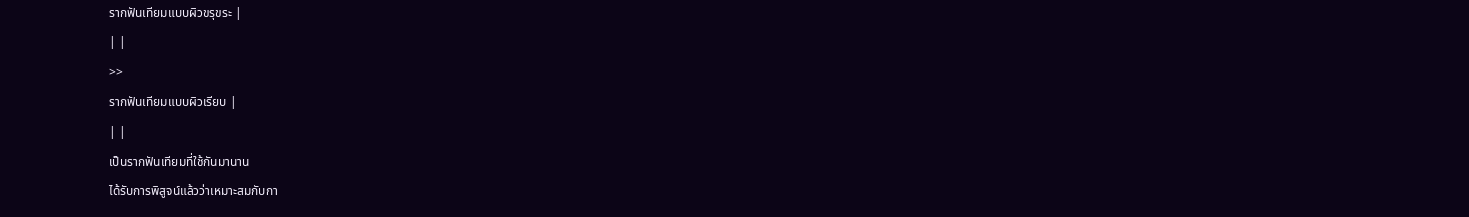รากฟันเทียมแบบผิวขรุขระ |
| |
>>
รากฟันเทียมแบบผิวเรียบ |
| |
เป็นรากฟันเทียมที่ใช้กันมานาน
ได้รับการพิสูจน์แล้วว่าเหมาะสมกับกา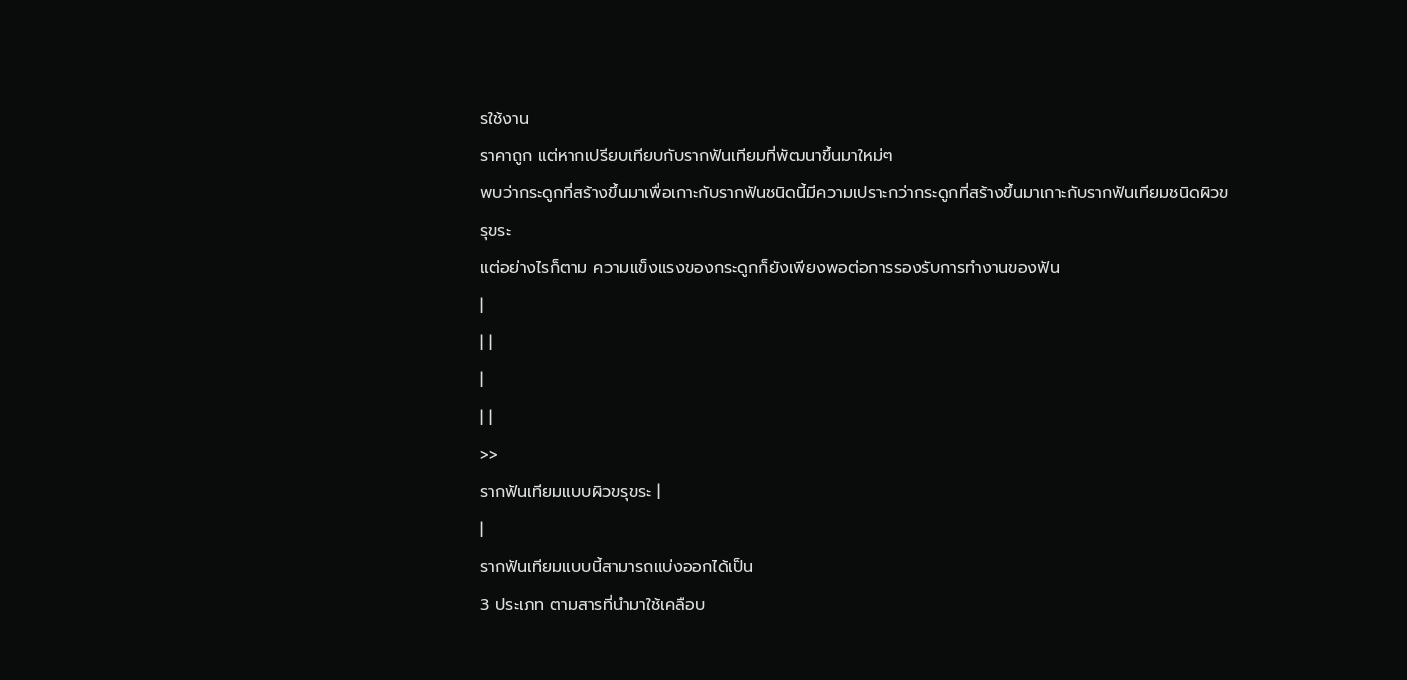รใช้งาน
ราคาถูก แต่หากเปรียบเทียบกับรากฟันเทียมที่พัฒนาขึ้นมาใหม่ๆ
พบว่ากระดูกที่สร้างขึ้นมาเพื่อเกาะกับรากฟันชนิดนี้มีความเปราะกว่ากระดูกที่สร้างขึ้นมาเกาะกับรากฟันเทียมชนิดผิวขรุขระ
แต่อย่างไรก็ตาม ความแข็งแรงของกระดูกก็ยังเพียงพอต่อการรองรับการทำงานของฟัน
|
| |
|
| |
>>
รากฟันเทียมแบบผิวขรุขระ |
|
รากฟันเทียมแบบนี้สามารถแบ่งออกได้เป็น
3 ประเภท ตามสารที่นำมาใช้เคลือบ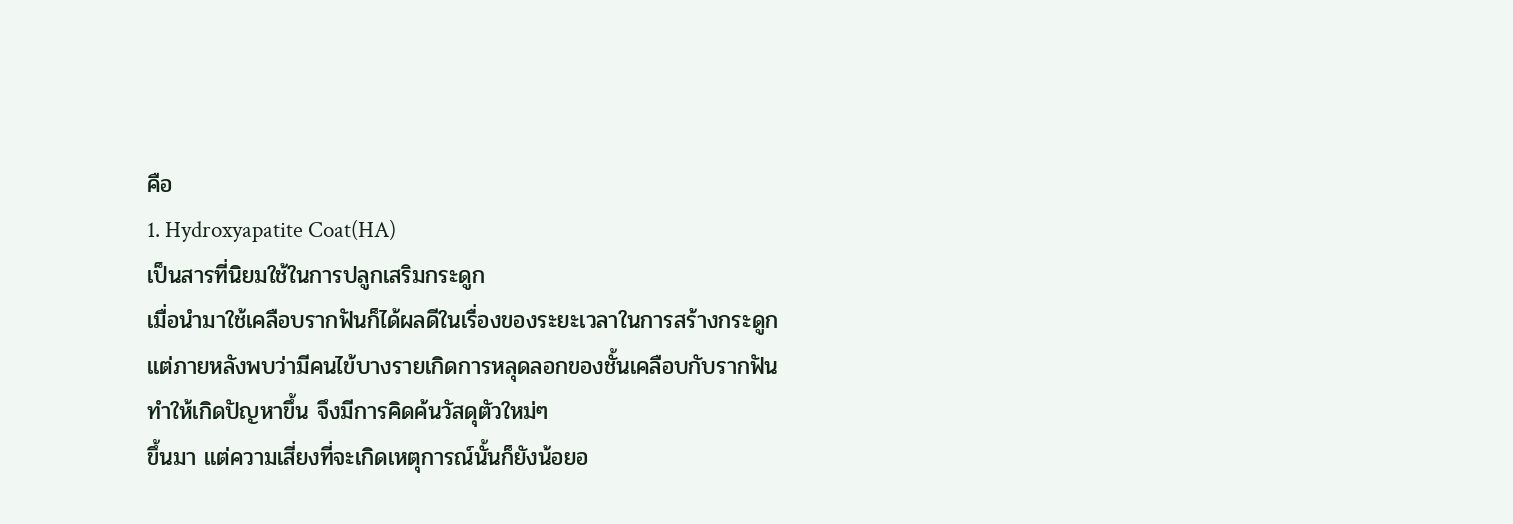คือ
1. Hydroxyapatite Coat(HA)
เป็นสารที่นิยมใช้ในการปลูกเสริมกระดูก
เมื่อนำมาใช้เคลือบรากฟันก็ได้ผลดีในเรื่องของระยะเวลาในการสร้างกระดูก
แต่ภายหลังพบว่ามีคนไข้บางรายเกิดการหลุดลอกของชั้นเคลือบกับรากฟัน
ทำให้เกิดปัญหาขึ้น จึงมีการคิดค้นวัสดุตัวใหม่ๆ
ขึ้นมา แต่ความเสี่ยงที่จะเกิดเหตุการณ์นั้นก็ยังน้อยอ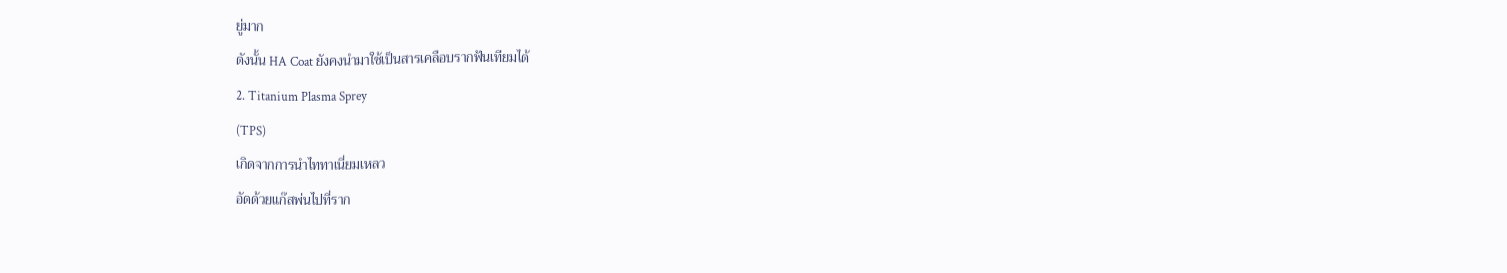ยู่มาก
ดังนั้น HA Coat ยังคงนำมาใช้เป็นสารเคลือบรากฟันเทียมได้
2. Titanium Plasma Sprey
(TPS)
เกิดจากการนำไททาเนี่ยมเหลว
อัดด้วยแก๊สพ่นไปที่ราก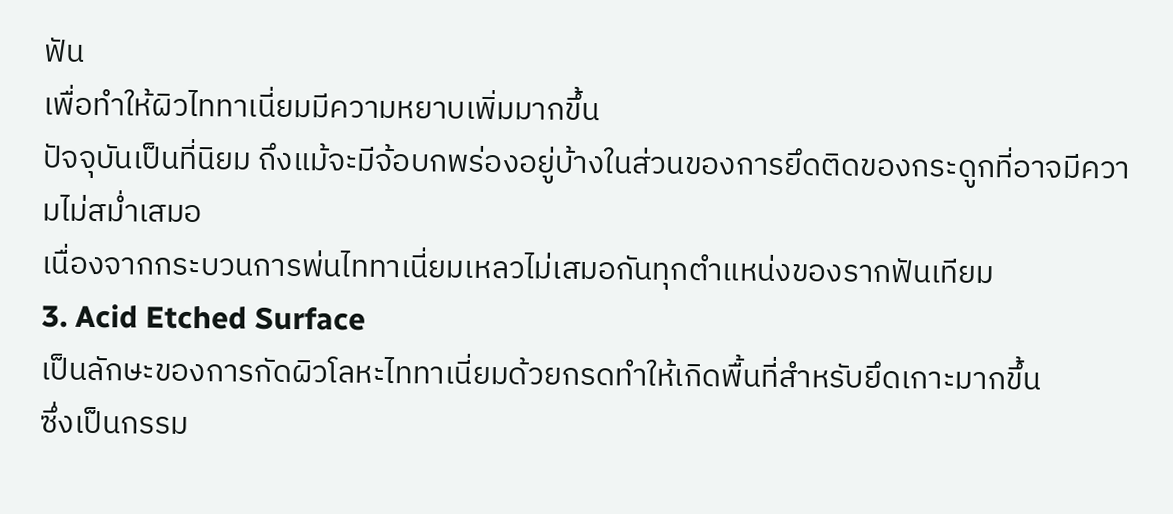ฟัน
เพื่อทำให้ผิวไททาเนี่ยมมีความหยาบเพิ่มมากขึ้น
ปัจจุบันเป็นที่นิยม ถึงแม้จะมีจ้อบกพร่องอยู่บ้างในส่วนของการยึดติดของกระดูกที่อาจมีความไม่สม่ำเสมอ
เนื่องจากกระบวนการพ่นไททาเนี่ยมเหลวไม่เสมอกันทุกตำแหน่งของรากฟันเทียม
3. Acid Etched Surface
เป็นลักษะของการกัดผิวโลหะไททาเนี่ยมด้วยกรดทำให้เกิดพื้นที่สำหรับยึดเกาะมากขึ้น
ซึ่งเป็นกรรม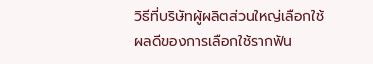วิธีที่บริษัทผู้ผลิตส่วนใหญ่เลือกใช้
ผลดีของการเลือกใช้รากฟัน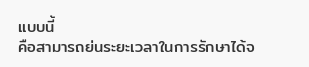แบบนี้
คือสามารถย่นระยะเวลาในการรักษาได้จ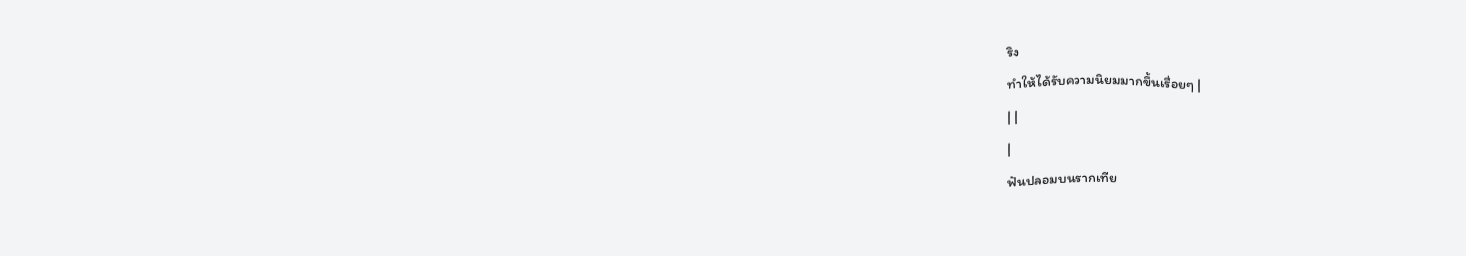ริง
ทำให้ได้รับความนิยมมากขึ้นเรื่อยๆ |
| |
|
ฟันปลอมบนรากเทีย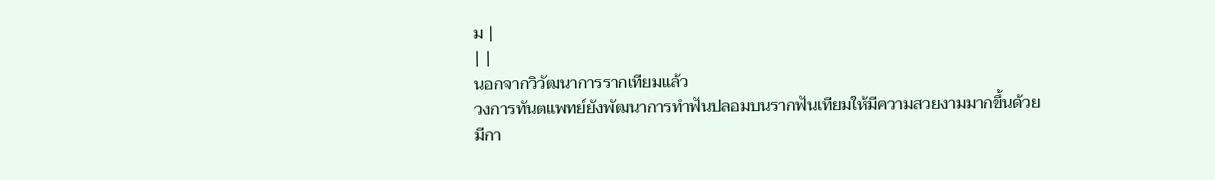ม |
| |
นอกจากวิวัฒนาการรากเทียมแล้ว
วงการทันตแพทย์ยังพัฒนาการทำฟันปลอมบนรากฟันเทียมให้มีความสวยงามมากขึ้นด้วย
มีกา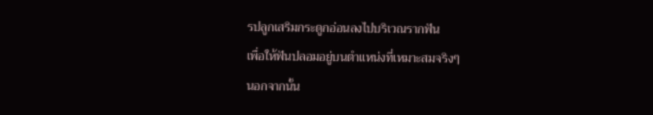รปลูกเสริมกระดูกอ่อนลงไปบริเวณรากฟัน
เพื่อให้ฟันปลอมอยู่บนตำแหน่งที่เหมาะสมจริงๆ
นอกจากนั้น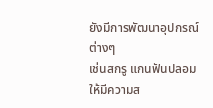ยังมีการพัฒนาอุปกรณ์ต่างๆ
เช่นสกรู แกนฟันปลอม ให้มีความส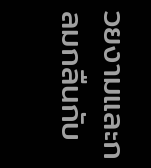วยงามและกลมกลืนกับ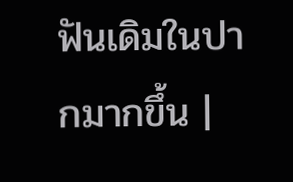ฟันเดิมในปากมากขึ้น |